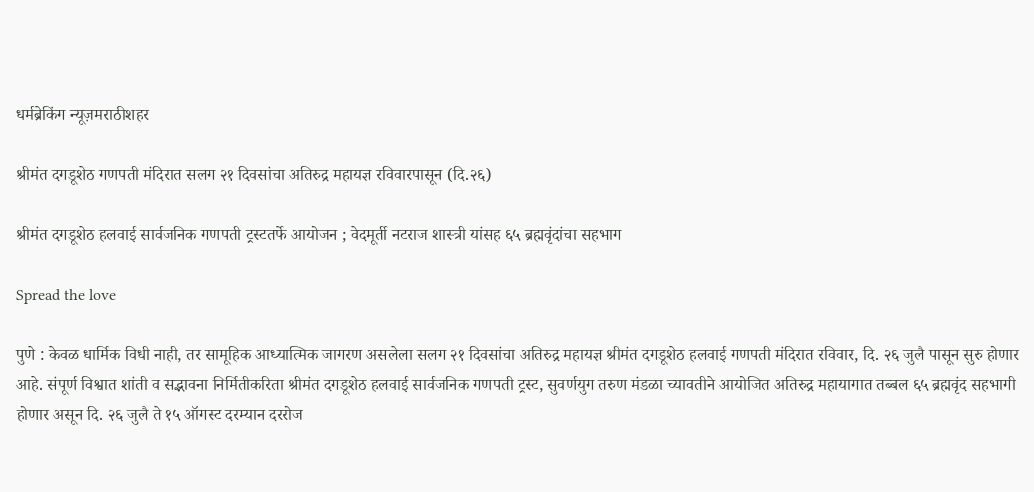धर्मब्रेकिंग न्यूज़मराठीशहर

श्रीमंत दगडूशेठ गणपती मंदिरात सलग २१ दिवसांचा अतिरुद्र महायज्ञ रविवारपासून (दि.२६)

श्रीमंत दगडूशेठ हलवाई सार्वजनिक गणपती ट्रस्टतर्फे आयोजन ; वेदमूर्ती नटराज शास्त्री यांसह ६५ ब्रह्मवृंदांचा सहभाग

Spread the love

पुणे : केवळ धार्मिक विधी नाही, तर सामूहिक आध्यात्मिक जागरण असलेला सलग २१ दिवसांचा अतिरुद्र महायज्ञ श्रीमंत दगडूशेठ हलवाई गणपती मंदिरात रविवार, दि. २६ जुलै पासून सुरु होणार आहे. संपूर्ण विश्वात शांती व सद्भावना निर्मितीकरिता श्रीमंत दगडूशेठ हलवाई सार्वजनिक गणपती ट्रस्ट, सुवर्णयुग तरुण मंडळा च्यावतीने आयोजित अतिरुद्र महायागात तब्बल ६५ ब्रह्मवृंद सहभागी होणार असून दि. २६ जुलै ते १५ ऑगस्ट दरम्यान दररोज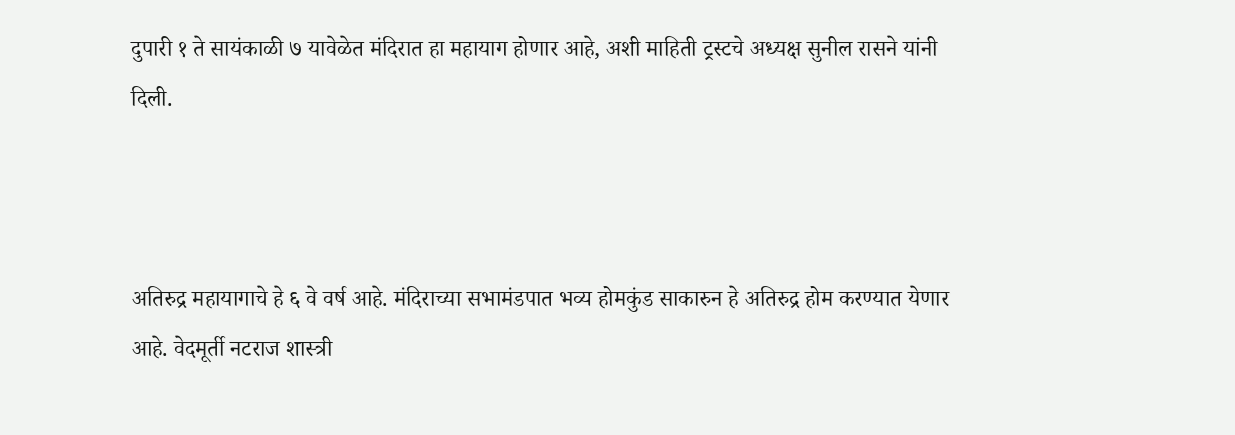दुपारी १ ते सायंकाळी ७ यावेळेत मंदिरात हा महायाग होणार आहे, अशी माहिती ट्रस्टचे अध्यक्ष सुनील रासने यांनी दिली.



अतिरुद्र महायागाचे हे ६ वे वर्ष आहे. मंदिराच्या सभामंडपात भव्य होमकुंड साकारुन हे अतिरुद्र होम करण्यात येणार आहे. वेदमूर्ती नटराज शास्त्री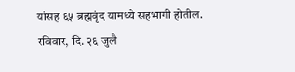यांसह ६५ ब्रह्मवृंद यामध्ये सहभागी होतील. रविवार, दि. २६ जुलै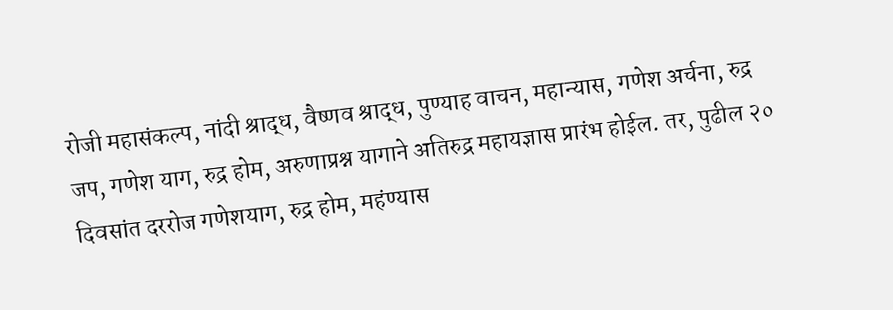रोजी महासंकल्प, नांदी श्राद्ध, वैष्णव श्राद्ध, पुण्याह वाचन, महान्यास, गणेश अर्चना, रुद्र जप, गणेश याग, रुद्र होम, अरुणाप्रश्न यागाने अतिरुद्र महायज्ञास प्रारंभ होईल. तर, पुढील २० दिवसांत दररोज गणेशयाग, रुद्र होम, महंण्यास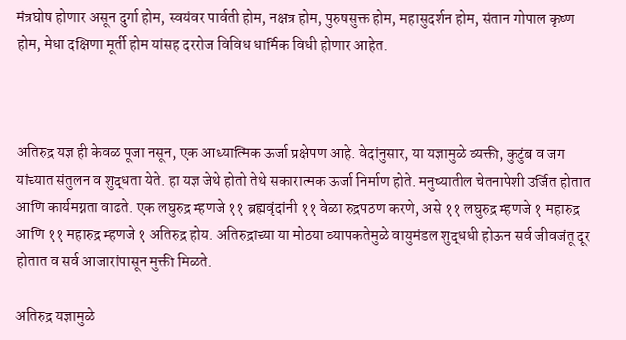मंत्रघोष होणार असून दुर्गा होम, स्वयंवर पार्वती होम, नक्षत्र होम, पुरुषसुक्त होम, महासुदर्शन होम, संतान गोपाल कृष्ण होम, मेधा दक्षिणा मूर्ती होम यांसह दररोज विविध धार्मिक विधी होणार आहेत.



अतिरुद्र यज्ञ ही केवळ पूजा नसून, एक आध्यात्मिक ऊर्जा प्रक्षेपण आहे. वेदांनुसार, या यज्ञामुळे व्यक्ती, कुटुंब व जग यांच्यात संतुलन व शुद्धता येते. हा यज्ञ जेथे होतो तेथे सकारात्मक ऊर्जा निर्माण होते. मनुष्यातील चेतनापेशी उर्जित होतात आणि कार्यमग्नता वाढते. एक लघुरुद्र म्हणजे ११ ब्रह्मवृंदांनी ११ वेळा रुद्रपठण करणे, असे ११ लघुरुद्र म्हणजे १ महारुद्र आणि ११ महारुद्र म्हणजे १ अतिरुद्र होय. अतिरुद्राच्या या मोठया व्यापकतेमुळे वायुमंडल शुद्धधी होऊन सर्व जीवजंतू दूर होतात व सर्व आजारांपासून मुक्ती मिळते.

अतिरुद्र यज्ञामुळे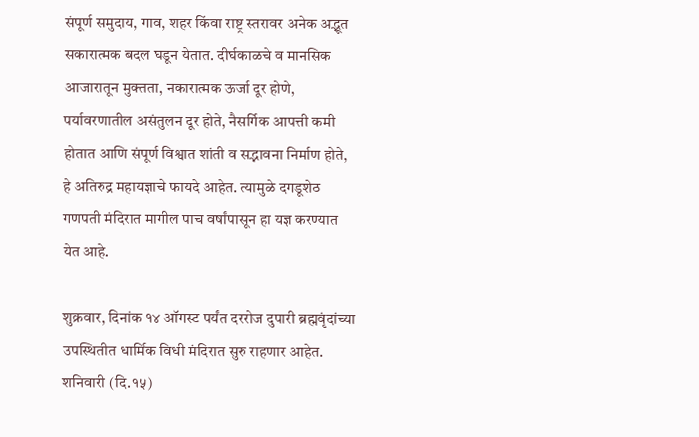संपूर्ण समुदाय, गाव, शहर किंवा राष्ट्र स्तरावर अनेक अद्भूत सकारात्मक बदल घडून येतात. दीर्घकाळचे व मानसिक आजारातून मुक्तता, नकारात्मक ऊर्जा दूर होणे, पर्यावरणातील असंतुलन दूर होते, नैसर्गिक आपत्ती कमी होतात आणि संपूर्ण विश्वात शांती व सद्भावना निर्माण होते, हे अतिरुद्र महायज्ञाचे फायदे आहेत. त्यामुळे दगडूशेठ गणपती मंदिरात मागील पाच वर्षांपासून हा यज्ञ करण्यात येत आहे.

शुक्रवार, दिनांक १४ ऑगस्ट पर्यंत दररोज दुपारी ब्रह्मवृंदांच्या उपस्थितीत धार्मिक विधी मंदिरात सुरु राहणार आहेत. शनिवारी (दि.१५)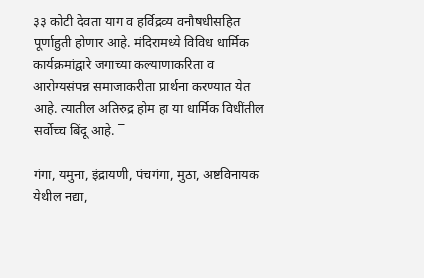३३ कोटी देवता याग व हर्विद्रव्य वनौषधीसहित पूर्णाहुती होणार आहे. मंदिरामध्ये विविध धार्मिक कार्यक्रमांद्वारे जगाच्या कल्याणाकरिता व आरोग्यसंपन्न समाजाकरीता प्रार्थना करण्यात येत आहे. त्यातील अतिरुद्र होम हा या धार्मिक विधींतील सर्वोच्च बिंदू आहे. ‾

गंगा, यमुना, इंद्रायणी, पंचगंगा, मुठा, अष्टविनायक येथील नद्या,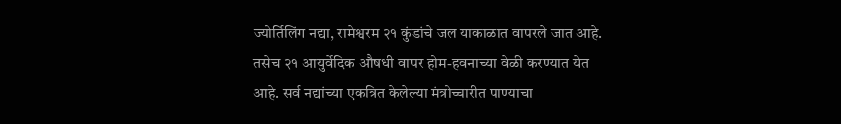ज्योर्तिलिंग नद्या, रामेश्वरम २१ कुंडांचे जल याकाळात वापरले जात आहे. तसेच २१ आयुर्वेदिक औषधी वापर होम-हवनाच्या वेळी करण्यात येत आहे. सर्व नद्यांच्या एकत्रित केलेल्या मंत्रोच्चारीत पाण्याचा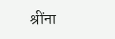श्रींना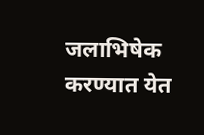जलाभिषेक करण्यात येत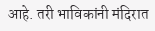आहे. तरी भाविकांनी मंदिरात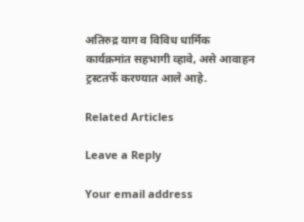अतिरुद्र याग व विविध धार्मिक कार्यक्रमांत सहभागी व्हावे, असे आवाहन ट्रस्टतर्फे करण्यात आले आहे.

Related Articles

Leave a Reply

Your email address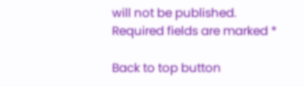will not be published. Required fields are marked *

Back to top button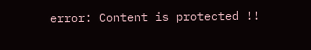error: Content is protected !!